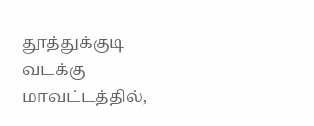தூத்துக்குடி வடக்கு மாவட்டத்தில்,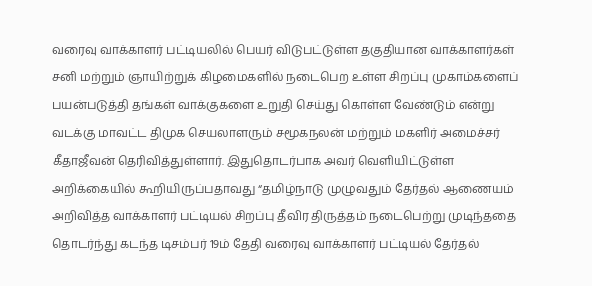வரைவு வாக்காளர் பட்டியலில் பெயர் விடுபட்டுள்ள தகுதியான வாக்காளர்கள் சனி மற்றும் ஞாயிற்றுக் கிழமைகளில் நடைபெற உள்ள சிறப்பு முகாம்களைப் பயன்படுத்தி தங்கள் வாக்குகளை உறுதி செய்து கொள்ள வேண்டும் என்று வடக்கு மாவட்ட திமுக செயலாளரும் சமூகநலன் மற்றும் மகளிர் அமைச்சர் கீதாஜீவன் தெரிவித்துள்ளார். இதுதொடர்பாக அவர் வெளியிட்டுள்ள அறிக்கையில் கூறியிருப்பதாவது “தமிழ்நாடு முழுவதும் தேர்தல் ஆணையம் அறிவித்த வாக்காளர் பட்டியல் சிறப்பு தீவிர திருத்தம் நடைபெற்று முடிந்ததை தொடர்ந்து கடந்த டிசம்பர் 19ம் தேதி வரைவு வாக்காளர் பட்டியல் தேர்தல்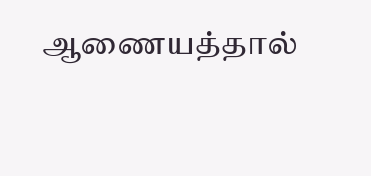ஆணையத்தால்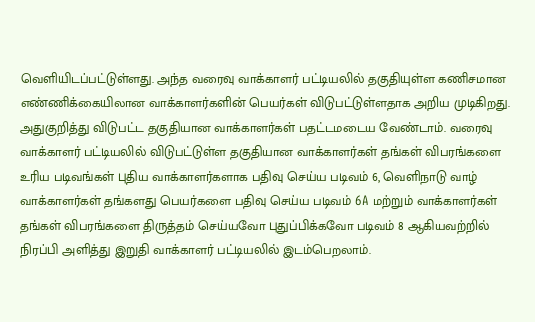வெளியிடப்பட்டுள்ளது. அந்த வரைவு வாக்காளர் பட்டியலில் தகுதியுள்ள கணிசமான எண்ணிக்கையிலான வாக்காளர்களின் பெயர்கள் விடுபட்டுள்ளதாக அறிய முடிகிறது. அதுகுறித்து விடுபட்ட தகுதியான வாக்காளர்கள் பதட்டமடைய வேண்டாம். வரைவு வாக்காளர் பட்டியலில் விடுபட்டுள்ள தகுதியான வாக்காளர்கள் தங்கள் விபரங்களை உரிய படிவங்கள் புதிய வாக்காளர்களாக பதிவு செய்ய படிவம் 6, வெளிநாடு வாழ் வாக்காளர்கள் தங்களது பெயர்களை பதிவு செய்ய படிவம் 6A மற்றும் வாக்காளர்கள் தங்கள் விபரங்களை திருத்தம் செய்யவோ புதுப்பிக்கவோ படிவம் 8 ஆகியவற்றில் நிரப்பி அளித்து இறுதி வாக்காளர் பட்டியலில் இடம்பெறலாம்.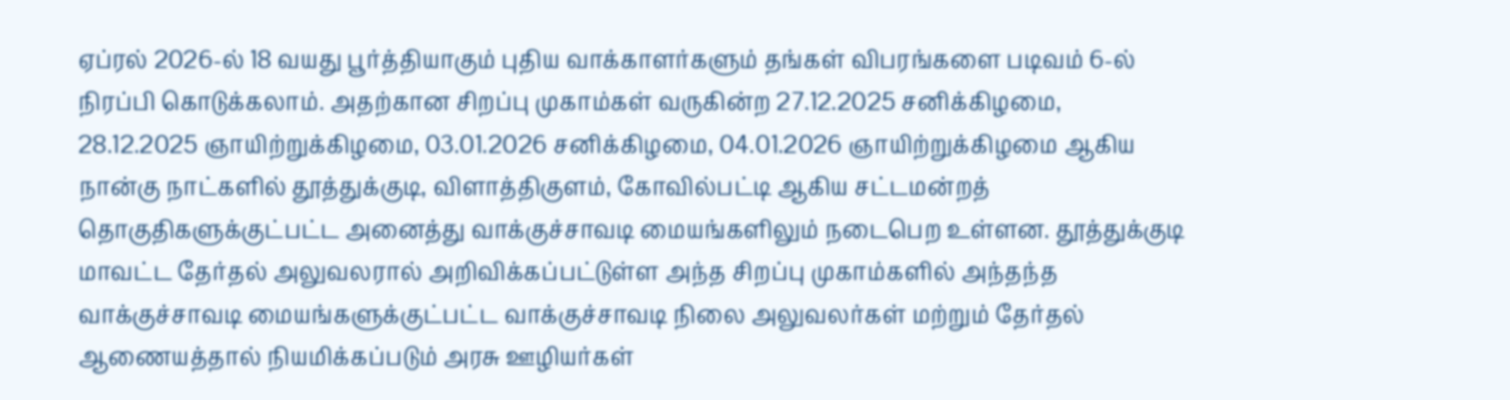ஏப்ரல் 2026-ல் 18 வயது பூர்த்தியாகும் புதிய வாக்காளர்களும் தங்கள் விபரங்களை படிவம் 6-ல் நிரப்பி கொடுக்கலாம். அதற்கான சிறப்பு முகாம்கள் வருகின்ற 27.12.2025 சனிக்கிழமை, 28.12.2025 ஞாயிற்றுக்கிழமை, 03.01.2026 சனிக்கிழமை, 04.01.2026 ஞாயிற்றுக்கிழமை ஆகிய நான்கு நாட்களில் தூத்துக்குடி, விளாத்திகுளம், கோவில்பட்டி ஆகிய சட்டமன்றத் தொகுதிகளுக்குட்பட்ட அனைத்து வாக்குச்சாவடி மையங்களிலும் நடைபெற உள்ளன. தூத்துக்குடி மாவட்ட தேர்தல் அலுவலரால் அறிவிக்கப்பட்டுள்ள அந்த சிறப்பு முகாம்களில் அந்தந்த வாக்குச்சாவடி மையங்களுக்குட்பட்ட வாக்குச்சாவடி நிலை அலுவலர்கள் மற்றும் தேர்தல் ஆணையத்தால் நியமிக்கப்படும் அரசு ஊழியர்கள்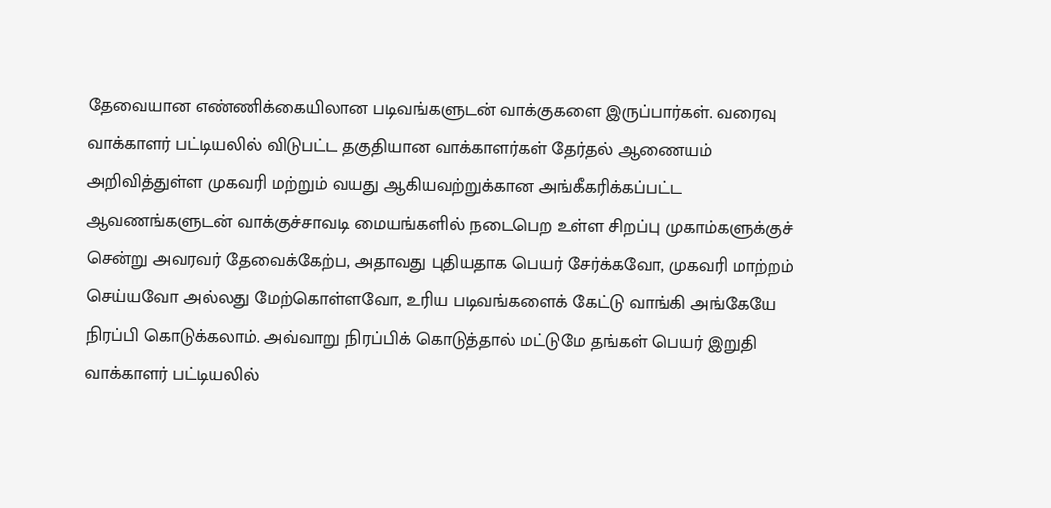தேவையான எண்ணிக்கையிலான படிவங்களுடன் வாக்குகளை இருப்பார்கள். வரைவு வாக்காளர் பட்டியலில் விடுபட்ட தகுதியான வாக்காளர்கள் தேர்தல் ஆணையம் அறிவித்துள்ள முகவரி மற்றும் வயது ஆகியவற்றுக்கான அங்கீகரிக்கப்பட்ட ஆவணங்களுடன் வாக்குச்சாவடி மையங்களில் நடைபெற உள்ள சிறப்பு முகாம்களுக்குச் சென்று அவரவர் தேவைக்கேற்ப, அதாவது புதியதாக பெயர் சேர்க்கவோ, முகவரி மாற்றம் செய்யவோ அல்லது மேற்கொள்ளவோ, உரிய படிவங்களைக் கேட்டு வாங்கி அங்கேயே நிரப்பி கொடுக்கலாம். அவ்வாறு நிரப்பிக் கொடுத்தால் மட்டுமே தங்கள் பெயர் இறுதி வாக்காளர் பட்டியலில்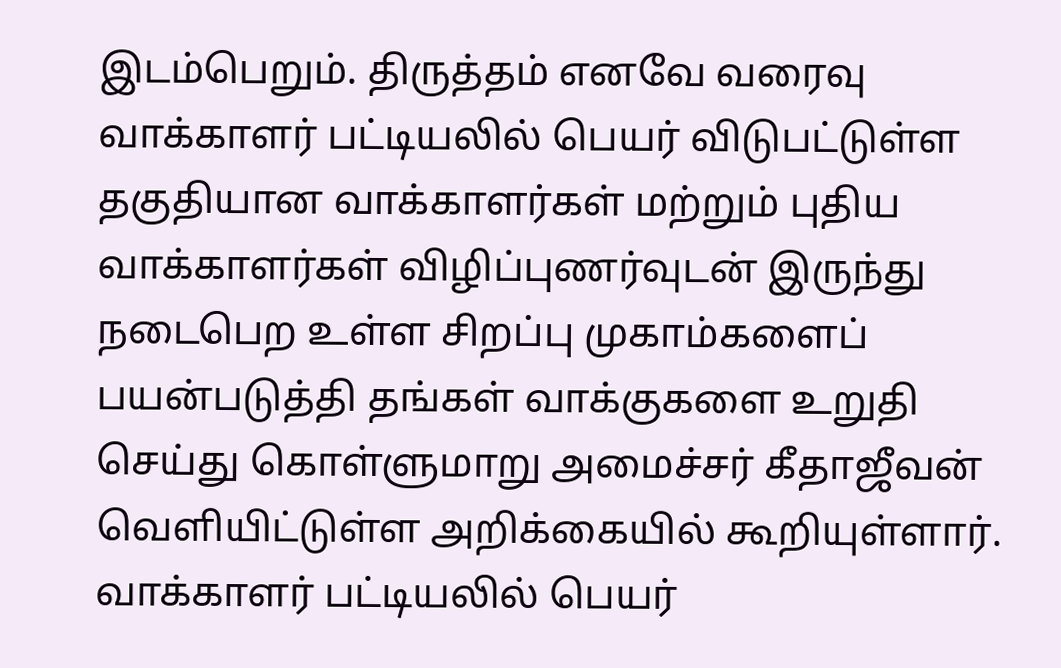இடம்பெறும். திருத்தம் எனவே வரைவு வாக்காளர் பட்டியலில் பெயர் விடுபட்டுள்ள தகுதியான வாக்காளர்கள் மற்றும் புதிய வாக்காளர்கள் விழிப்புணர்வுடன் இருந்து நடைபெற உள்ள சிறப்பு முகாம்களைப் பயன்படுத்தி தங்கள் வாக்குகளை உறுதி செய்து கொள்ளுமாறு அமைச்சர் கீதாஜீவன் வௌியிட்டுள்ள அறிக்கையில் கூறியுள்ளார்.
வாக்காளர் பட்டியலில் பெயர்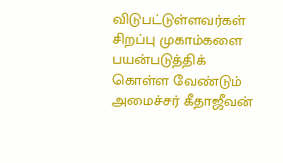விடுபட்டுள்ளவர்கள் சிறப்பு முகாம்களை பயன்படுத்திக் கொள்ள வேண்டும் அமைச்சர் கீதாஜீவன்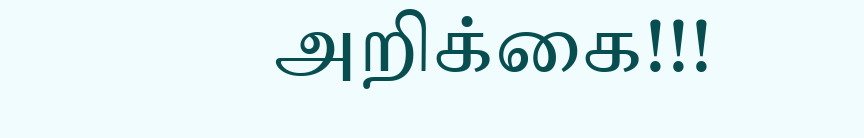அறிக்கை!!!